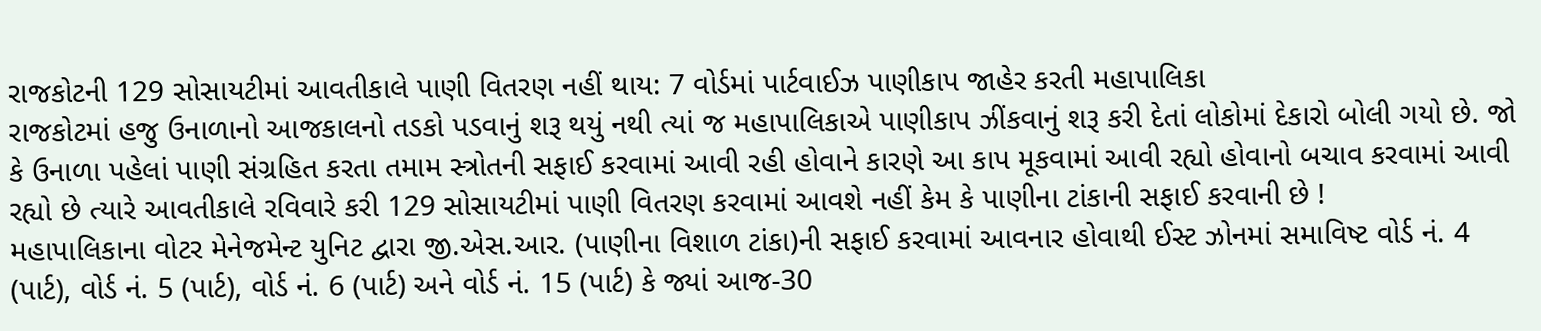રાજકોટની 129 સોસાયટીમાં આવતીકાલે પાણી વિતરણ નહીં થાય: 7 વોર્ડમાં પાર્ટવાઈઝ પાણીકાપ જાહેર કરતી મહાપાલિકા
રાજકોટમાં હજુ ઉનાળાનો આજકાલનો તડકો પડવાનું શરૂ થયું નથી ત્યાં જ મહાપાલિકાએ પાણીકાપ ઝીંકવાનું શરૂ કરી દેતાં લોકોમાં દેકારો બોલી ગયો છે. જો કે ઉનાળા પહેલાં પાણી સંગ્રહિત કરતા તમામ સ્ત્રોતની સફાઈ કરવામાં આવી રહી હોવાને કારણે આ કાપ મૂકવામાં આવી રહ્યો હોવાનો બચાવ કરવામાં આવી રહ્યો છે ત્યારે આવતીકાલે રવિવારે કરી 129 સોસાયટીમાં પાણી વિતરણ કરવામાં આવશે નહીં કેમ કે પાણીના ટાંકાની સફાઈ કરવાની છે !
મહાપાલિકાના વોટર મેનેજમેન્ટ યુનિટ દ્વારા જી.એસ.આર. (પાણીના વિશાળ ટાંકા)ની સફાઈ કરવામાં આવનાર હોવાથી ઈસ્ટ ઝોનમાં સમાવિષ્ટ વોર્ડ નં. 4 (પાર્ટ), વોર્ડ નં. 5 (પાર્ટ), વોર્ડ નં. 6 (પાર્ટ) અને વોર્ડ નં. 15 (પાર્ટ) કે જ્યાં આજ-30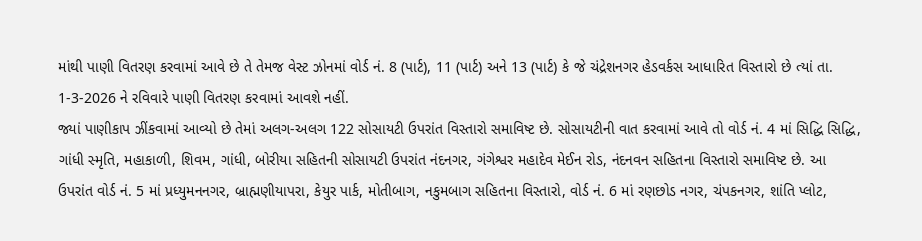માંથી પાણી વિતરણ કરવામાં આવે છે તે તેમજ વેસ્ટ ઝોનમાં વોર્ડ નં. 8 (પાર્ટ), 11 (પાર્ટ) અને 13 (પાર્ટ) કે જે ચંદ્રેશનગર હેડવર્કસ આધારિત વિસ્તારો છે ત્યાં તા. 1-3-2026 ને રવિવારે પાણી વિતરણ કરવામાં આવશે નહીં.
જ્યાં પાણીકાપ ઝીંકવામાં આવ્યો છે તેમાં અલગ-અલગ 122 સોસાયટી ઉપરાંત વિસ્તારો સમાવિષ્ટ છે. સોસાયટીની વાત કરવામાં આવે તો વોર્ડ નં. 4 માં સિદ્ધિ સિદ્ધિ, ગાંધી સ્મૃતિ, મહાકાળી, શિવમ, ગાંધી, બોરીયા સહિતની સોસાયટી ઉપરાંત નંદનગર, ગંગેશ્વર મહાદેવ મેઈન રોડ, નંદનવન સહિતના વિસ્તારો સમાવિષ્ટ છે. આ ઉપરાંત વોર્ડ નં. 5 માં પ્રધ્યુમનનગર, બ્રાહ્મણીયાપરા, કેયુર પાર્ક, મોતીબાગ, નકુમબાગ સહિતના વિસ્તારો, વોર્ડ નં. 6 માં રણછોડ નગર, ચંપકનગર, શાંતિ પ્લોટ,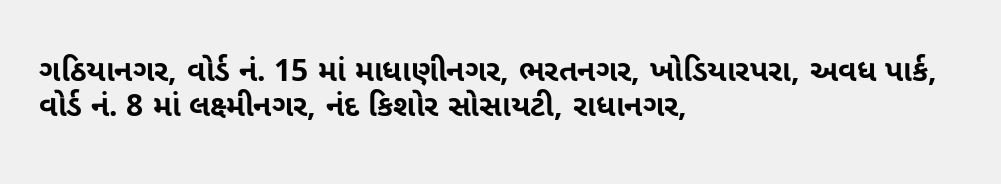ગઠિયાનગર, વોર્ડ નં. 15 માં માધાણીનગર, ભરતનગર, ખોડિયારપરા, અવધ પાર્ક, વોર્ડ નં. 8 માં લક્ષ્મીનગર, નંદ કિશોર સોસાયટી, રાધાનગર,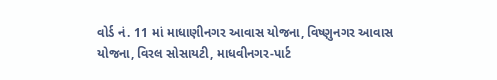વોર્ડ નં. 11 માં માધાણીનગર આવાસ યોજના, વિષ્ણુનગર આવાસ યોજના, વિરલ સોસાયટી, માધવીનગર-પાર્ટ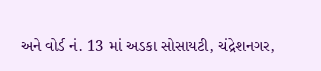અને વોર્ડ નં. 13 માં અડકા સોસાયટી, ચંદ્રેશનગર,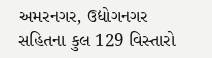અમરનગર, ઉદ્યોગનગર સહિતના કુલ 129 વિસ્તારો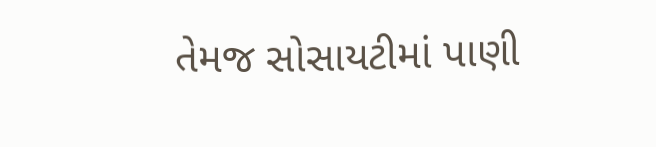તેમજ સોસાયટીમાં પાણી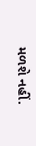મળશે નહીં.